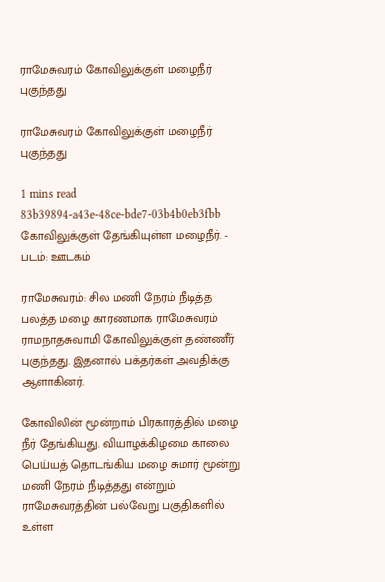ராமேசுவரம் கோவிலுக்குள் மழைநீர் புகுந்தது

ராமேசுவரம் கோவிலுக்குள் மழைநீர் புகுந்தது

1 mins read
83b39894-a43e-48ce-bde7-03b4b0eb3fbb
கோவிலுக்குள் தேங்கியுள்ள மழைநீர். - படம்: ஊடகம்

ராமேசுவரம்: சில மணி நேரம் நீடித்த பலத்த மழை காரணமாக ராமேசுவரம் ராமநாதசுவாமி கோவிலுக்குள் தண்ணீர் புகுந்தது. இதனால் பக்தர்கள் அவதிக்கு ஆளாகினர்.

கோவிலின் மூன்றாம் பிரகாரத்தில் மழை நீர் தேங்கியது. வியாழக்கிழமை காலை பெய்யத் தொடங்கிய மழை சுமார் மூன்று மணி நேரம் நீடித்தது என்றும் ராமேசுவரத்தின் பல்வேறு பகுதிகளில் உள்ள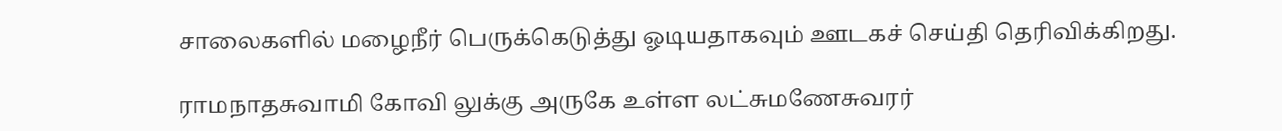சாலைகளில் மழைநீர் பெருக்கெடுத்து ஓடியதாகவும் ஊடகச் செய்தி தெரிவிக்கிறது.

ராமநாதசுவாமி கோவி லுக்கு அருகே உள்ள லட்சுமணேசுவரர்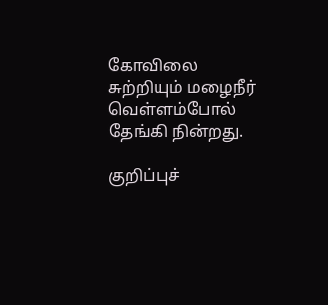கோவிலை சுற்றியும் மழைநீர் வெள்ளம்போல் தேங்கி நின்றது.

குறிப்புச்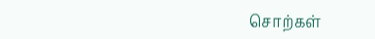சொற்கள்